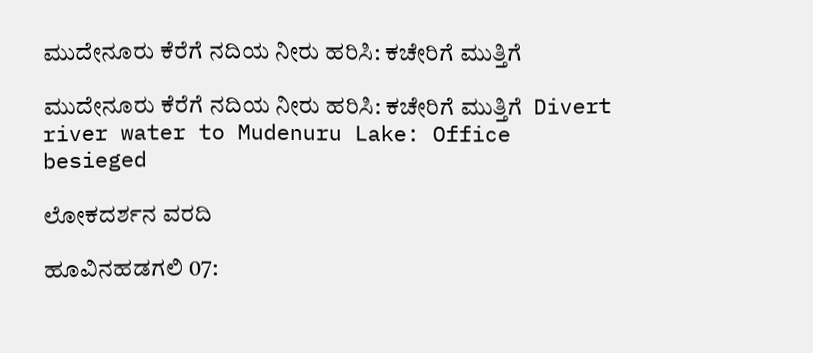ಮುದೇನೂರು ಕೆರೆಗೆ ನದಿಯ ನೀರು ಹರಿಸಿ: ಕಚೇರಿಗೆ ಮುತ್ತಿಗೆ

ಮುದೇನೂರು ಕೆರೆಗೆ ನದಿಯ ನೀರು ಹರಿಸಿ: ಕಚೇರಿಗೆ ಮುತ್ತಿಗೆ  Divert river water to Mudenuru Lake: Office besieged

ಲೋಕದರ್ಶನ ವರದಿ

ಹೂವಿನಹಡಗಲಿ 07: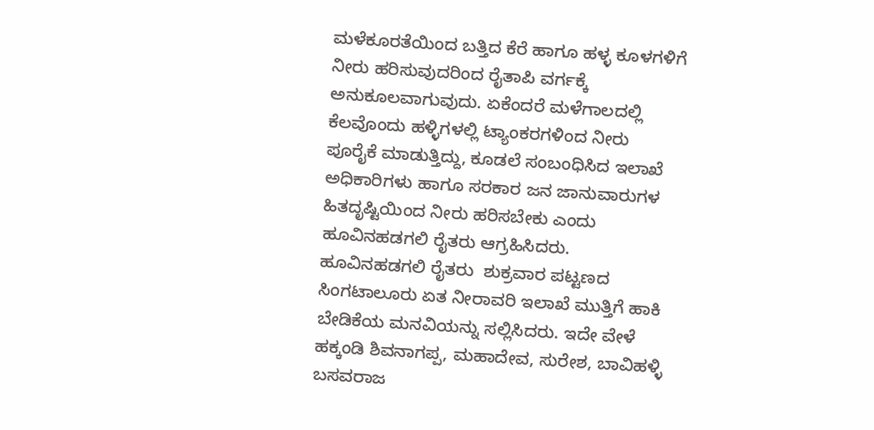ಮಳೆಕೂರತೆಯಿಂದ ಬತ್ತಿದ ಕೆರೆ ಹಾಗೂ ಹಳ್ಳ ಕೂಳಗಳಿಗೆ ನೀರು ಹರಿಸುವುದರಿಂದ ರೈತಾಪಿ ವರ್ಗಕ್ಕೆ ಅನುಕೂಲವಾಗುವುದು. ಏಕೆಂದರೆ ಮಳೆಗಾಲದಲ್ಲಿ ಕೆಲವೊಂದು ಹಳ್ಳಿಗಳಲ್ಲಿ ಟ್ಯಾಂಕರಗಳಿಂದ ನೀರು ಪೂರೈಕೆ ಮಾಡುತ್ತಿದ್ದು, ಕೂಡಲೆ ಸಂಬಂಧಿಸಿದ ಇಲಾಖೆ ಅಧಿಕಾರಿಗಳು ಹಾಗೂ ಸರಕಾರ ಜನ ಜಾನುವಾರುಗಳ ಹಿತದೃಷ್ಟಿಯಿಂದ ನೀರು ಹರಿಸಬೇಕು ಎಂದು ಹೂವಿನಹಡಗಲಿ ರೈತರು ಆಗ್ರಹಿಸಿದರು. ಹೂವಿನಹಡಗಲಿ ರೈತರು  ಶುಕ್ರವಾರ ಪಟ್ಟಣದ ಸಿಂಗಟಾಲೂರು ಏತ ನೀರಾವರಿ ಇಲಾಖೆ ಮುತ್ತಿಗೆ ಹಾಕಿ  ಬೇಡಿಕೆಯ ಮನವಿಯನ್ನು ಸಲ್ಲಿಸಿದರು. ಇದೇ ವೇಳೆ ಹಕ್ಕಂಡಿ ಶಿವನಾಗಪ್ಪ, ಮಹಾದೇವ, ಸುರೇಶ, ಬಾವಿಹಳ್ಳಿ ಬಸವರಾಜ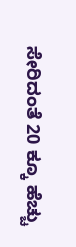ಸೇರಿದಂತೆ 20 ಕ್ಕೂ ಹೆಚ್ಚು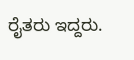ರೈತರು ಇದ್ದರು.